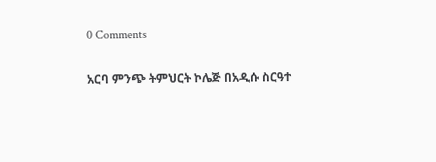0 Comments

አርባ ምንጭ ትምህርት ኮሌጅ በአዲሱ ስርዓተ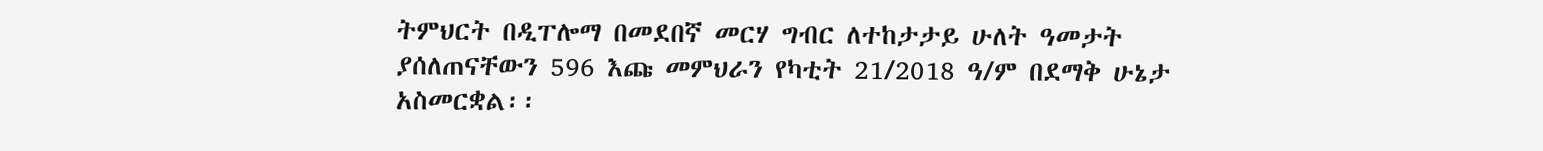ትምህርት በዲፐሎማ በመደበኛ መርሃ ግብር ለተከታታይ ሁለት ዓመታት ያሰለጠናቸውን 596 እጩ መምህራን የካቲት 21/2018 ዓ/ም በደማቅ ሁኔታ አስመርቋል፡፡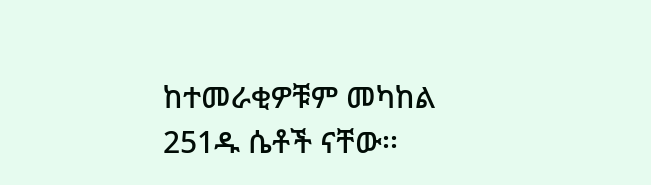ከተመራቂዎቹም መካከል 251ዱ ሴቶች ናቸው፡፡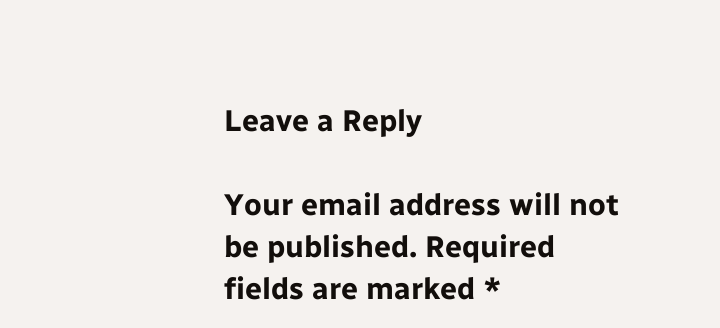Leave a Reply

Your email address will not be published. Required fields are marked *